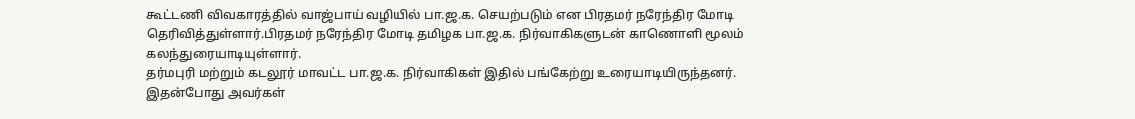கூட்டணி விவகாரத்தில் வாஜ்பாய் வழியில் பா.ஜ.க. செயற்படும் என பிரதமர் நரேந்திர மோடி தெரிவித்துள்ளார்.பிரதமர் நரேந்திர மோடி தமிழக பா.ஜ.க. நிர்வாகிகளுடன் காணொளி மூலம் கலந்துரையாடியுள்ளார்.
தர்மபுரி மற்றும் கடலூர் மாவட்ட பா.ஜ.க. நிர்வாகிகள் இதில் பங்கேற்று உரையாடியிருந்தனர். இதன்போது அவர்கள்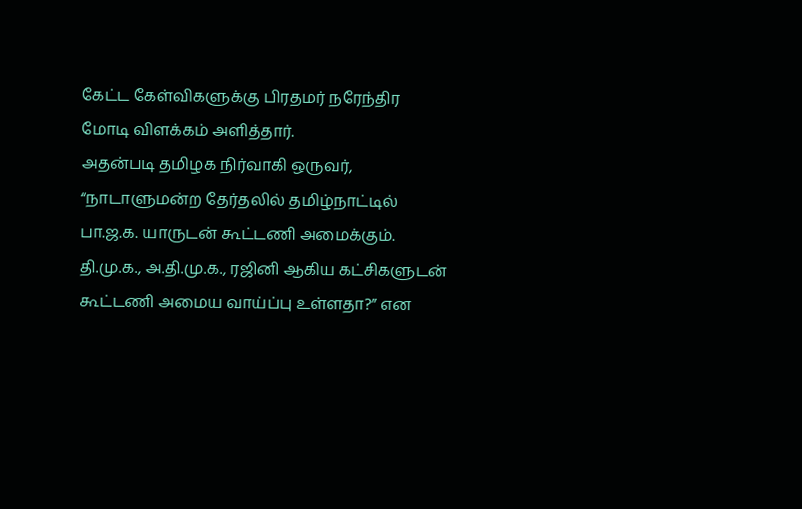கேட்ட கேள்விகளுக்கு பிரதமர் நரேந்திர மோடி விளக்கம் அளித்தார்.
அதன்படி தமிழக நிர்வாகி ஒருவர், “நாடாளுமன்ற தேர்தலில் தமிழ்நாட்டில் பா.ஜ.க. யாருடன் கூட்டணி அமைக்கும். தி.மு.க., அ.தி.மு.க., ரஜினி ஆகிய கட்சிகளுடன் கூட்டணி அமைய வாய்ப்பு உள்ளதா?” என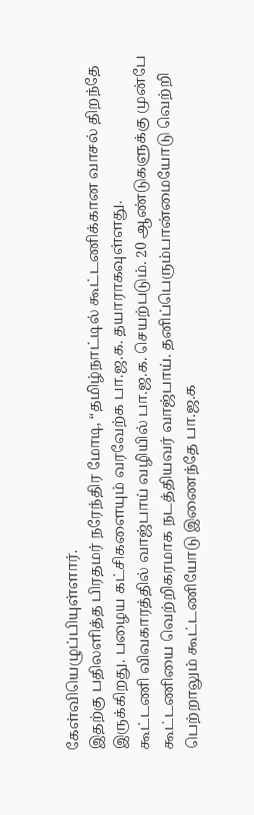கேள்வியெழுப்பியுள்ளார்.
இதற்கு பதிலளித்த பிரதமர் நரேந்திர மோடி, “தமிழ்நாட்டில் கூட்டணிக்கான வாசல் திறந்தே இருக்கிறது. பழைய கட்சிகளையும் வரவேற்க பா.ஜ.க. தயாராகவுள்ளது.
கூட்டணி விவகாரத்தில் வாஜ்பாய் வழியில் பா.ஜ.க. செயற்படும். 20 ஆண்டுகளுக்கு முன்பே கூட்டணியை வெற்றிகரமாக நடத்தியவர் வாஜ்பாய். தனிப்பெரும்பான்மையோடு வெற்றி பெற்றாலும் கூட்டணியோடு இணைந்தே பா.ஜ.க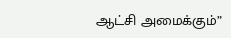ஆட்சி அமைக்கும்”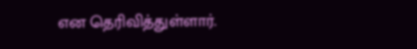என தெரிவித்துள்ளார்.